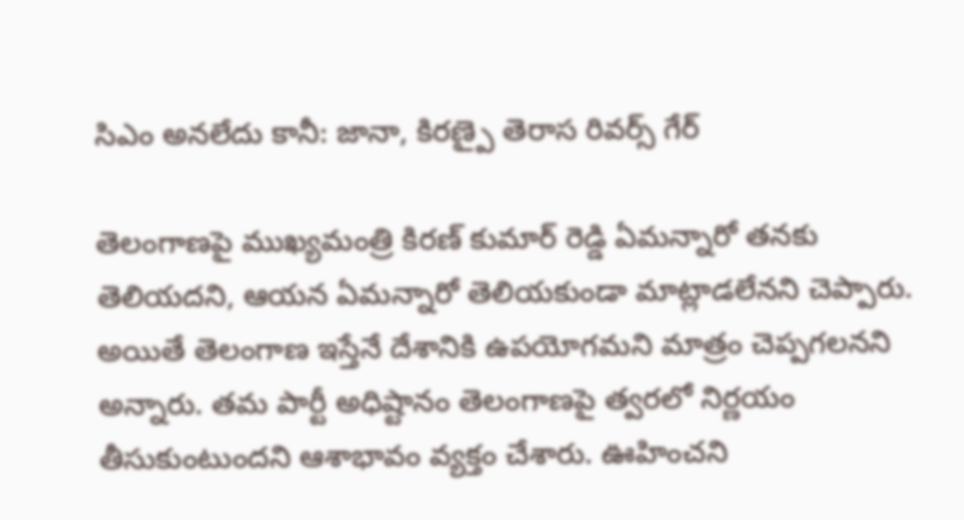సిఎం అనలేదు కానీ: జానా, కిరణ్పై తెరాస రివర్స్ గేర్

తెలంగాణపై ముఖ్యమంత్రి కిరణ్ కుమార్ రెడ్డి ఏమన్నారో తనకు తెలియదని, ఆయన ఏమన్నారో తెలియకుండా మాట్లాడలేనని చెప్పారు. అయితే తెలంగాణ ఇస్తేనే దేశానికి ఉపయోగమని మాత్రం చెప్పగలనని అన్నారు. తమ పార్టీ అధిష్టానం తెలంగాణపై త్వరలో నిర్ణయం తీసుకుంటుందని ఆశాభావం వ్యక్తం చేశారు. ఊహించని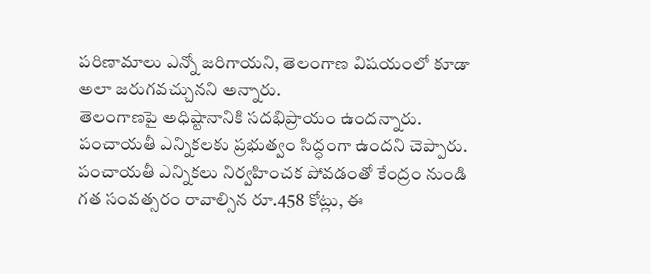పరిణామాలు ఎన్నో జరిగాయని, తెలంగాణ విషయంలో కూడా అలా జరుగవచ్చునని అన్నారు.
తెలంగాణపై అధిష్టానానికి సదభిప్రాయం ఉందన్నారు. పంచాయతీ ఎన్నికలకు ప్రభుత్వం సిద్ధంగా ఉందని చెప్పారు. పంచాయతీ ఎన్నికలు నిర్వహించక పోవడంతో కేంద్రం నుండి గత సంవత్సరం రావాల్సిన రూ.458 కోట్లు, ఈ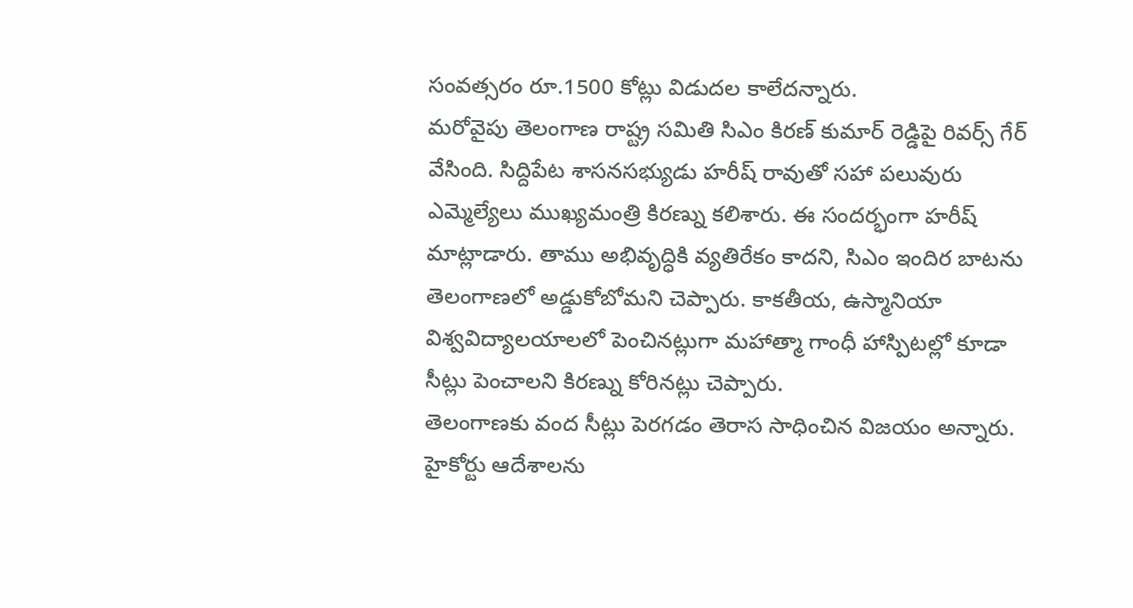సంవత్సరం రూ.1500 కోట్లు విడుదల కాలేదన్నారు.
మరోవైపు తెలంగాణ రాష్ట్ర సమితి సిఎం కిరణ్ కుమార్ రెడ్డిపై రివర్స్ గేర్ వేసింది. సిద్దిపేట శాసనసభ్యుడు హరీష్ రావుతో సహా పలువురు ఎమ్మెల్యేలు ముఖ్యమంత్రి కిరణ్ను కలిశారు. ఈ సందర్భంగా హరీష్ మాట్లాడారు. తాము అభివృద్ధికి వ్యతిరేకం కాదని, సిఎం ఇందిర బాటను తెలంగాణలో అడ్డుకోబోమని చెప్పారు. కాకతీయ, ఉస్మానియా విశ్వవిద్యాలయాలలో పెంచినట్లుగా మహాత్మా గాంధీ హాస్పిటల్లో కూడా సీట్లు పెంచాలని కిరణ్ను కోరినట్లు చెప్పారు.
తెలంగాణకు వంద సీట్లు పెరగడం తెరాస సాధించిన విజయం అన్నారు. హైకోర్టు ఆదేశాలను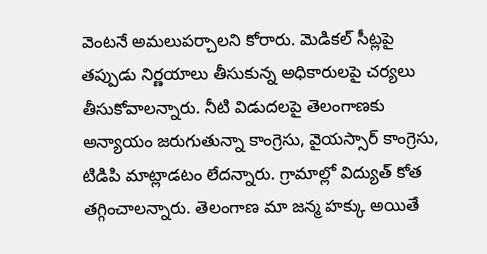వెంటనే అమలుపర్చాలని కోరారు. మెడికల్ సీట్లపై తప్పుడు నిర్ణయాలు తీసుకున్న అధికారులపై చర్యలు తీసుకోవాలన్నారు. నీటి విడుదలపై తెలంగాణకు అన్యాయం జరుగుతున్నా కాంగ్రెసు, వైయస్సార్ కాంగ్రెసు, టిడిపి మాట్లాడటం లేదన్నారు. గ్రామాల్లో విద్యుత్ కోత తగ్గించాలన్నారు. తెలంగాణ మా జన్మ హక్కు అయితే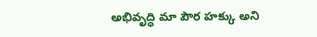అభివృద్ధి మా పౌర హక్కు అని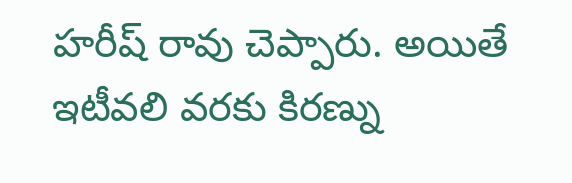హరీష్ రావు చెప్పారు. అయితే ఇటీవలి వరకు కిరణ్ను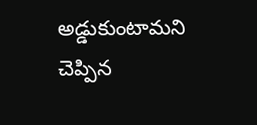అడ్డుకుంటామని చెప్పిన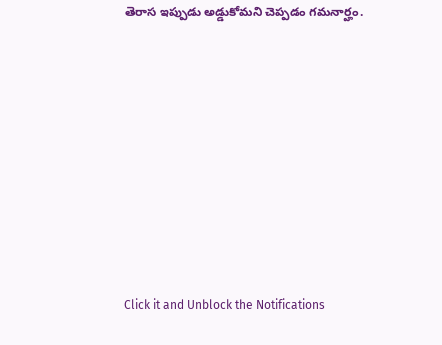తెరాస ఇప్పుడు అడ్డుకోమని చెప్పడం గమనార్హం.












Click it and Unblock the Notifications